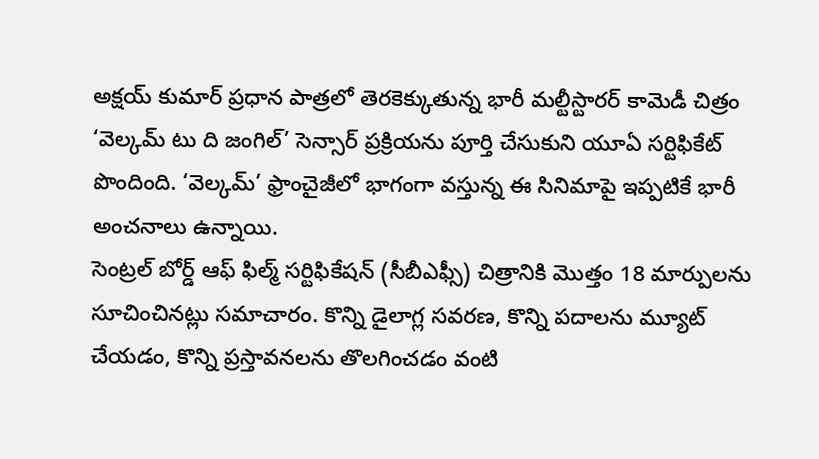అక్షయ్ కుమార్ ప్రధాన పాత్రలో తెరకెక్కుతున్న భారీ మల్టీస్టారర్ కామెడీ చిత్రం ‘వెల్కమ్ టు ది జంగిల్’ సెన్సార్ ప్రక్రియను పూర్తి చేసుకుని యూఏ సర్టిఫికేట్ పొందింది. ‘వెల్కమ్’ ఫ్రాంచైజీలో భాగంగా వస్తున్న ఈ సినిమాపై ఇప్పటికే భారీ అంచనాలు ఉన్నాయి.
సెంట్రల్ బోర్డ్ ఆఫ్ ఫిల్మ్ సర్టిఫికేషన్ (సీబీఎఫ్సీ) చిత్రానికి మొత్తం 18 మార్పులను సూచించినట్లు సమాచారం. కొన్ని డైలాగ్ల సవరణ, కొన్ని పదాలను మ్యూట్ చేయడం, కొన్ని ప్రస్తావనలను తొలగించడం వంటి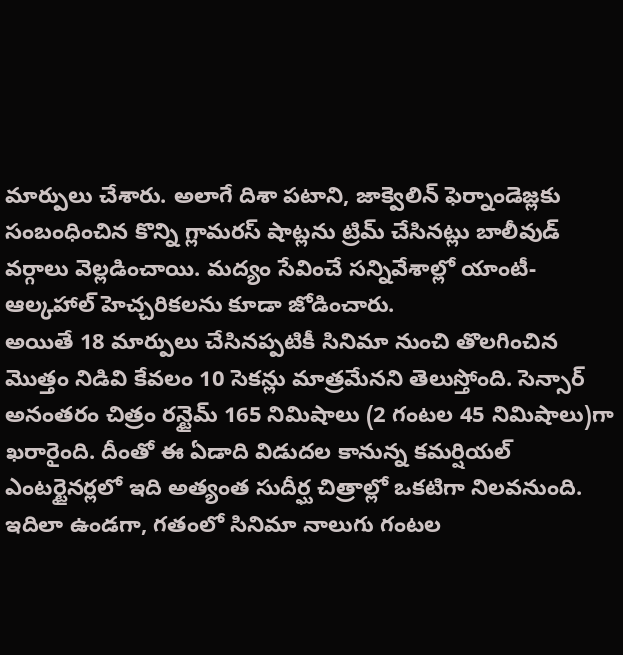మార్పులు చేశారు. అలాగే దిశా పటాని, జాక్వెలిన్ ఫెర్నాండెజ్లకు సంబంధించిన కొన్ని గ్లామరస్ షాట్లను ట్రిమ్ చేసినట్లు బాలీవుడ్ వర్గాలు వెల్లడించాయి. మద్యం సేవించే సన్నివేశాల్లో యాంటీ- ఆల్కహాల్ హెచ్చరికలను కూడా జోడించారు.
అయితే 18 మార్పులు చేసినప్పటికీ సినిమా నుంచి తొలగించిన మొత్తం నిడివి కేవలం 10 సెకన్లు మాత్రమేనని తెలుస్తోంది. సెన్సార్ అనంతరం చిత్రం రన్టైమ్ 165 నిమిషాలు (2 గంటల 45 నిమిషాలు)గా ఖరారైంది. దీంతో ఈ ఏడాది విడుదల కానున్న కమర్షియల్ ఎంటర్టైనర్లలో ఇది అత్యంత సుదీర్ఘ చిత్రాల్లో ఒకటిగా నిలవనుంది.
ఇదిలా ఉండగా, గతంలో సినిమా నాలుగు గంటల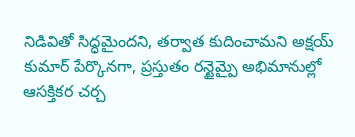నిడివితో సిద్ధమైందని, తర్వాత కుదించామని అక్షయ్ కుమార్ పేర్కొనగా, ప్రస్తుతం రన్టైమ్పై అభిమానుల్లో ఆసక్తికర చర్చ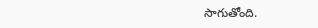సాగుతోంది.